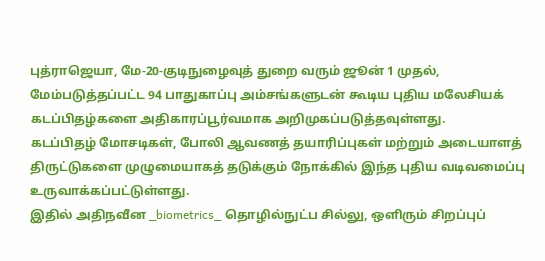புத்ராஜெயா, மே-20-குடிநுழைவுத் துறை வரும் ஜூன் 1 முதல், மேம்படுத்தப்பட்ட 94 பாதுகாப்பு அம்சங்களுடன் கூடிய புதிய மலேசியக் கடப்பிதழ்களை அதிகாரப்பூர்வமாக அறிமுகப்படுத்தவுள்ளது.
கடப்பிதழ் மோசடிகள், போலி ஆவணத் தயாரிப்புகள் மற்றும் அடையாளத் திருட்டுகளை முழுமையாகத் தடுக்கும் நோக்கில் இந்த புதிய வடிவமைப்பு உருவாக்கப்பட்டுள்ளது.
இதில் அதிநவீன _biometrics_ தொழில்நுட்ப சில்லு, ஒளிரும் சிறப்புப்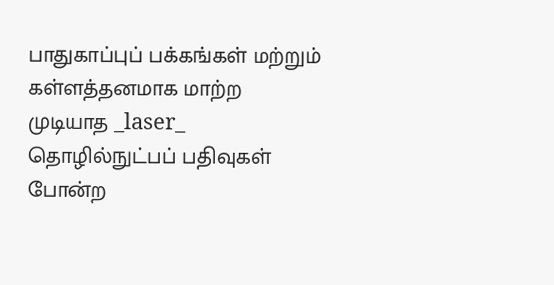பாதுகாப்புப் பக்கங்கள் மற்றும் கள்ளத்தனமாக மாற்ற முடியாத _laser_ தொழில்நுட்பப் பதிவுகள் போன்ற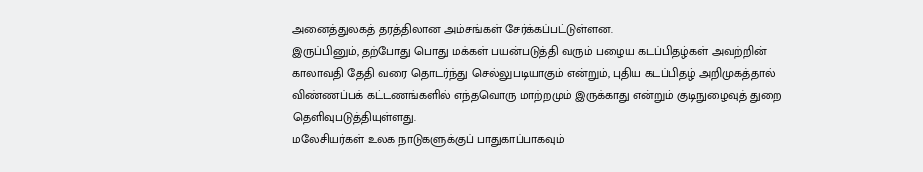அனைத்துலகத் தரத்திலான அம்சங்கள் சேர்க்கப்பட்டுள்ளன.
இருப்பினும், தற்போது பொது மக்கள் பயன்படுத்தி வரும் பழைய கடப்பிதழ்கள் அவற்றின் காலாவதி தேதி வரை தொடர்ந்து செல்லுபடியாகும் என்றும், புதிய கடப்பிதழ் அறிமுகத்தால் விண்ணப்பக் கட்டணங்களில் எந்தவொரு மாற்றமும் இருக்காது என்றும் குடிநுழைவுத் துறை தெளிவுபடுத்தியுள்ளது.
மலேசியர்கள் உலக நாடுகளுக்குப் பாதுகாப்பாகவும்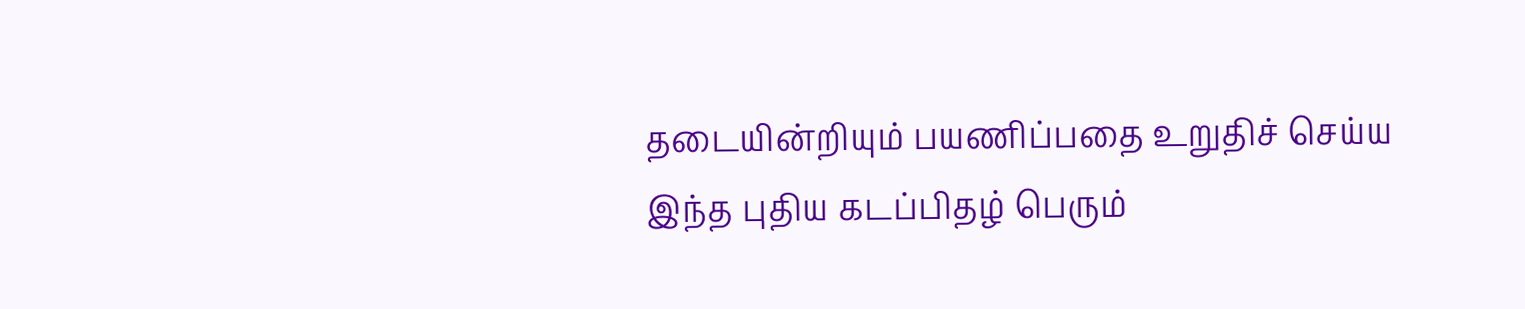தடையின்றியும் பயணிப்பதை உறுதிச் செய்ய இந்த புதிய கடப்பிதழ் பெரும்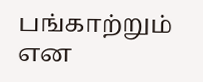பங்காற்றும் என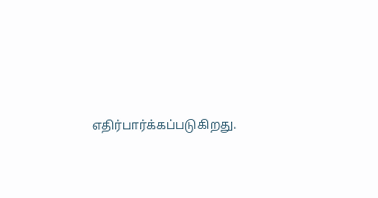எதிர்பார்க்கப்படுகிறது.